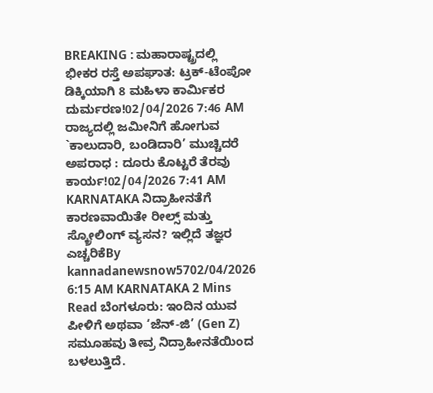BREAKING : ಮಹಾರಾಷ್ಟ್ರದಲ್ಲಿ ಭೀಕರ ರಸ್ತೆ ಅಪಘಾತ: ಟ್ರಕ್-ಟೆಂಪೋ ಡಿಕ್ಕಿಯಾಗಿ 8 ಮಹಿಳಾ ಕಾರ್ಮಿಕರ ದುರ್ಮರಣ!02/04/2026 7:46 AM
ರಾಜ್ಯದಲ್ಲಿ ಜಮೀನಿಗೆ ಹೋಗುವ `ಕಾಲುದಾರಿ, ಬಂಡಿದಾರಿ’ ಮುಚ್ಚಿದರೆ ಅಪರಾಧ : ದೂರು ಕೊಟ್ಟರೆ ತೆರವು ಕಾರ್ಯ!02/04/2026 7:41 AM
KARNATAKA ನಿದ್ರಾಹೀನತೆಗೆ ಕಾರಣವಾಯಿತೇ ರೀಲ್ಸ್ ಮತ್ತು ಸ್ಕ್ರೋಲಿಂಗ್ ವ್ಯಸನ? ಇಲ್ಲಿದೆ ತಜ್ಞರ ಎಚ್ಚರಿಕೆBy kannadanewsnow5702/04/2026 6:15 AM KARNATAKA 2 Mins Read ಬೆಂಗಳೂರು: ಇಂದಿನ ಯುವ ಪೀಳಿಗೆ ಅಥವಾ ‘ಜೆನ್-ಜಿ’ (Gen Z) ಸಮೂಹವು ತೀವ್ರ ನಿದ್ರಾಹೀನತೆಯಿಂದ ಬಳಲುತ್ತಿದೆ.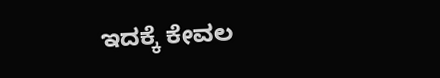ಇದಕ್ಕೆ ಕೇವಲ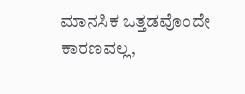ಮಾನಸಿಕ ಒತ್ತಡವೊಂದೇ ಕಾರಣವಲ್ಲ,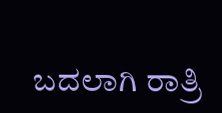ಬದಲಾಗಿ ರಾತ್ರಿ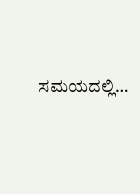ಸಮಯದಲ್ಲಿ…